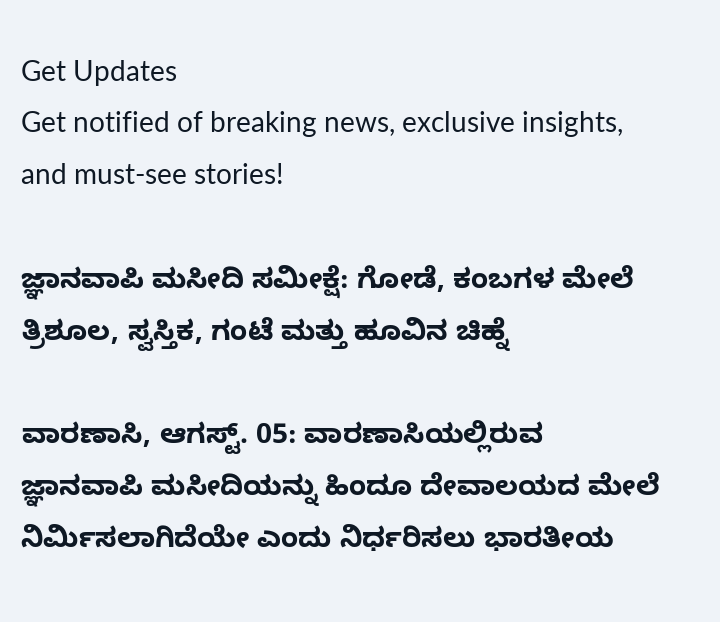Get Updates
Get notified of breaking news, exclusive insights, and must-see stories!

ಜ್ಞಾನವಾಪಿ ಮಸೀದಿ ಸಮೀಕ್ಷೆ: ಗೋಡೆ, ಕಂಬಗಳ ಮೇಲೆ ತ್ರಿಶೂಲ, ಸ್ವಸ್ತಿಕ, ಗಂಟೆ ಮತ್ತು ಹೂವಿನ ಚಿಹ್ನೆ

ವಾರಣಾಸಿ, ಆಗಸ್ಟ್. 05: ವಾರಣಾಸಿಯಲ್ಲಿರುವ ಜ್ಞಾನವಾಪಿ ಮಸೀದಿಯನ್ನು ಹಿಂದೂ ದೇವಾಲಯದ ಮೇಲೆ ನಿರ್ಮಿಸಲಾಗಿದೆಯೇ ಎಂದು ನಿರ್ಧರಿಸಲು ಭಾರತೀಯ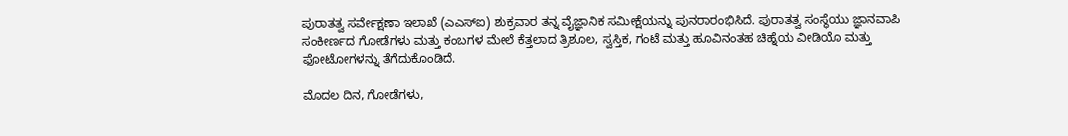ಪುರಾತತ್ವ ಸರ್ವೇಕ್ಷಣಾ ಇಲಾಖೆ (ಎಎಸ್‌ಐ) ಶುಕ್ರವಾರ ತನ್ನ ವೈಜ್ಞಾನಿಕ ಸಮೀಕ್ಷೆಯನ್ನು ಪುನರಾರಂಭಿಸಿದೆ. ಪುರಾತತ್ವ ಸಂಸ್ಥೆಯು ಜ್ಞಾನವಾಪಿ ಸಂಕೀರ್ಣದ ಗೋಡೆಗಳು ಮತ್ತು ಕಂಬಗಳ ಮೇಲೆ ಕೆತ್ತಲಾದ ತ್ರಿಶೂಲ, ಸ್ವಸ್ತಿಕ, ಗಂಟೆ ಮತ್ತು ಹೂವಿನಂತಹ ಚಿಹ್ನೆಯ ವೀಡಿಯೊ ಮತ್ತು ಫೋಟೋಗಳನ್ನು ತೆಗೆದುಕೊಂಡಿದೆ.

ಮೊದಲ ದಿನ, ಗೋಡೆಗಳು,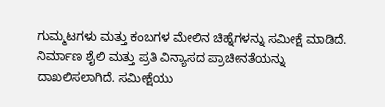ಗುಮ್ಮಟಗಳು ಮತ್ತು ಕಂಬಗಳ ಮೇಲಿನ ಚಿಹ್ನೆಗಳನ್ನು ಸಮೀಕ್ಷೆ ಮಾಡಿದೆ. ನಿರ್ಮಾಣ ಶೈಲಿ ಮತ್ತು ಪ್ರತಿ ವಿನ್ಯಾಸದ ಪ್ರಾಚೀನತೆಯನ್ನು ದಾಖಲಿಸಲಾಗಿದೆ. ಸಮೀಕ್ಷೆಯು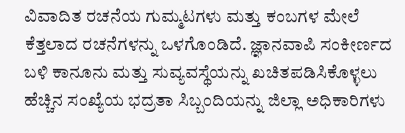ವಿವಾದಿತ ರಚನೆಯ ಗುಮ್ಮಟಗಳು ಮತ್ತು ಕಂಬಗಳ ಮೇಲೆ ಕೆತ್ತಲಾದ ರಚನೆಗಳನ್ನು ಒಳಗೊಂಡಿದೆ. ಜ್ಞಾನವಾಪಿ ಸಂಕೀರ್ಣದ ಬಳಿ ಕಾನೂನು ಮತ್ತು ಸುವ್ಯವಸ್ಥೆಯನ್ನು ಖಚಿತಪಡಿಸಿಕೊಳ್ಳಲು ಹೆಚ್ಚಿನ ಸಂಖ್ಯೆಯ ಭದ್ರತಾ ಸಿಬ್ಬಂದಿಯನ್ನು ಜಿಲ್ಲಾ ಅಧಿಕಾರಿಗಳು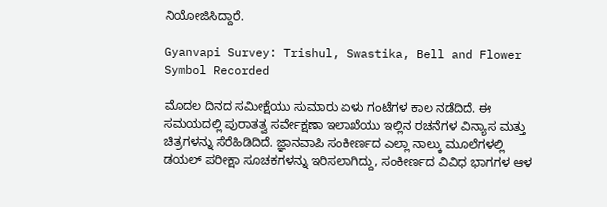ನಿಯೋಜಿಸಿದ್ದಾರೆ.

Gyanvapi Survey: Trishul, Swastika, Bell and Flower Symbol Recorded

ಮೊದಲ ದಿನದ ಸಮೀಕ್ಷೆಯು ಸುಮಾರು ಏಳು ಗಂಟೆಗಳ ಕಾಲ ನಡೆದಿದೆ. ಈ ಸಮಯದಲ್ಲಿ ಪುರಾತತ್ವ ಸರ್ವೇಕ್ಷಣಾ ಇಲಾಖೆಯು ಇಲ್ಲಿನ ರಚನೆಗಳ ವಿನ್ಯಾಸ ಮತ್ತು ಚಿತ್ರಗಳನ್ನು ಸೆರೆಹಿಡಿದಿದೆ. ಜ್ಞಾನವಾಪಿ ಸಂಕೀರ್ಣದ ಎಲ್ಲಾ ನಾಲ್ಕು ಮೂಲೆಗಳಲ್ಲಿ ಡಯಲ್ ಪರೀಕ್ಷಾ ಸೂಚಕಗಳನ್ನು ಇರಿಸಲಾಗಿದ್ದು, ಸಂಕೀರ್ಣದ ವಿವಿಧ ಭಾಗಗಳ ಆಳ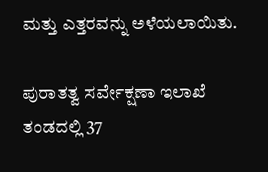ಮತ್ತು ಎತ್ತರವನ್ನು ಅಳೆಯಲಾಯಿತು.

ಪುರಾತತ್ವ ಸರ್ವೇಕ್ಷಣಾ ಇಲಾಖೆ ತಂಡದಲ್ಲಿ 37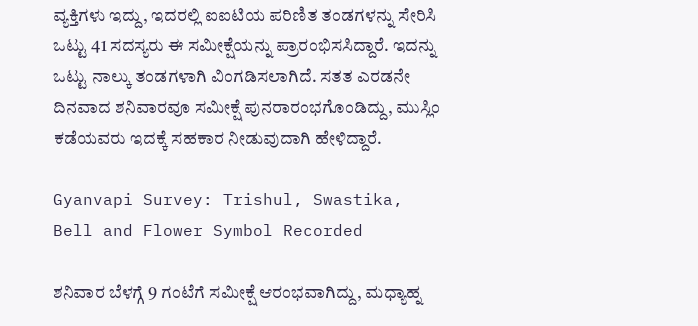ವ್ಯಕ್ತಿಗಳು ಇದ್ದು, ಇದರಲ್ಲಿ ಐಐಟಿಯ ಪರಿಣಿತ ತಂಡಗಳನ್ನು ಸೇರಿಸಿ ಒಟ್ಟು 41 ಸದಸ್ಯರು ಈ ಸಮೀಕ್ಷೆಯನ್ನು ಪ್ರಾರಂಭಿಸಸಿದ್ದಾರೆ. ಇದನ್ನು ಒಟ್ಟು ನಾಲ್ಕು ತಂಡಗಳಾಗಿ ವಿಂಗಡಿಸಲಾಗಿದೆ. ಸತತ ಎರಡನೇ ದಿನವಾದ ಶನಿವಾರವೂ ಸಮೀಕ್ಷೆ ಪುನರಾರಂಭಗೊಂಡಿದ್ದು, ಮುಸ್ಲಿಂ ಕಡೆಯವರು ಇದಕ್ಕೆ ಸಹಕಾರ ನೀಡುವುದಾಗಿ ಹೇಳಿದ್ದಾರೆ.

Gyanvapi Survey: Trishul, Swastika, Bell and Flower Symbol Recorded

ಶನಿವಾರ ಬೆಳಗ್ಗೆ 9 ಗಂಟೆಗೆ ಸಮೀಕ್ಷೆ ಆರಂಭವಾಗಿದ್ದು, ಮಧ್ಯಾಹ್ನ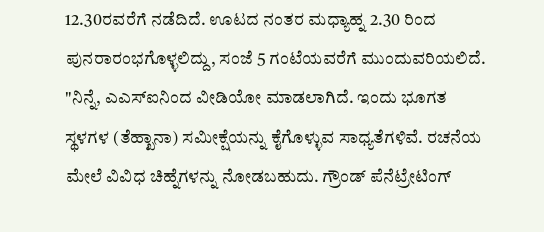12.30ರವರೆಗೆ ನಡೆದಿದೆ. ಊಟದ ನಂತರ ಮಧ್ಯಾಹ್ನ 2.30 ರಿಂದ ಪುನರಾರಂಭಗೊಳ್ಳಲಿದ್ದು, ಸಂಜೆ 5 ಗಂಟೆಯವರೆಗೆ ಮುಂದುವರಿಯಲಿದೆ. "ನಿನ್ನೆ, ಎಎಸ್‌ಐನಿಂದ ವೀಡಿಯೋ ಮಾಡಲಾಗಿದೆ. ಇಂದು ಭೂಗತ ಸ್ಥಳಗಳ (ತೆಹ್ಖಾನಾ) ಸಮೀಕ್ಷೆಯನ್ನು ಕೈಗೊಳ್ಳುವ ಸಾಧ್ಯತೆಗಳಿವೆ. ರಚನೆಯ ಮೇಲೆ ವಿವಿಧ ಚಿಹ್ನೆಗಳನ್ನು ನೋಡಬಹುದು. ಗ್ರೌಂಡ್ ಪೆನೆಟ್ರೇಟಿಂಗ್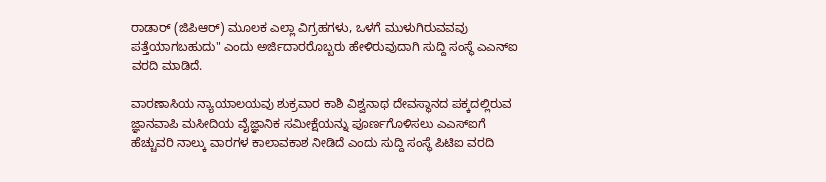ರಾಡಾರ್ (ಜಿಪಿಆರ್) ಮೂಲಕ ಎಲ್ಲಾ ವಿಗ್ರಹಗಳು, ಒಳಗೆ ಮುಳುಗಿರುವವವು ಪತ್ತೆಯಾಗಬಹುದು" ಎಂದು ಅರ್ಜಿದಾರರೊಬ್ಬರು ಹೇಳಿರುವುದಾಗಿ ಸುದ್ದಿ ಸಂಸ್ಥೆ ಎಎನ್‌ಐ ವರದಿ ಮಾಡಿದೆ.

ವಾರಣಾಸಿಯ ನ್ಯಾಯಾಲಯವು ಶುಕ್ರವಾರ ಕಾಶಿ ವಿಶ್ವನಾಥ ದೇವಸ್ಥಾನದ ಪಕ್ಕದಲ್ಲಿರುವ ಜ್ಞಾನವಾಪಿ ಮಸೀದಿಯ ವೈಜ್ಞಾನಿಕ ಸಮೀಕ್ಷೆಯನ್ನು ಪೂರ್ಣಗೊಳಿಸಲು ಎಎಸ್‌ಐಗೆ ಹೆಚ್ಚುವರಿ ನಾಲ್ಕು ವಾರಗಳ ಕಾಲಾವಕಾಶ ನೀಡಿದೆ ಎಂದು ಸುದ್ದಿ ಸಂಸ್ಥೆ ಪಿಟಿಐ ವರದಿ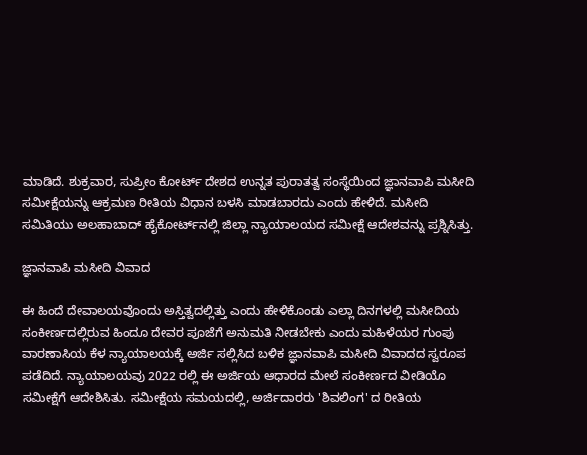ಮಾಡಿದೆ. ಶುಕ್ರವಾರ, ಸುಪ್ರೀಂ ಕೋರ್ಟ್ ದೇಶದ ಉನ್ನತ ಪುರಾತತ್ವ ಸಂಸ್ಥೆಯಿಂದ ಜ್ಞಾನವಾಪಿ ಮಸೀದಿ ಸಮೀಕ್ಷೆಯನ್ನು ಆಕ್ರಮಣ ರೀತಿಯ ವಿಧಾನ ಬಳಸಿ ಮಾಡಬಾರದು ಎಂದು ಹೇಳಿದೆ. ಮಸೀದಿ ಸಮಿತಿಯು ಅಲಹಾಬಾದ್ ಹೈಕೋರ್ಟ್‌ನಲ್ಲಿ ಜಿಲ್ಲಾ ನ್ಯಾಯಾಲಯದ ಸಮೀಕ್ಷೆ ಆದೇಶವನ್ನು ಪ್ರಶ್ನಿಸಿತ್ತು.

ಜ್ಞಾನವಾಪಿ ಮಸೀದಿ ವಿವಾದ

ಈ ಹಿಂದೆ ದೇವಾಲಯವೊಂದು ಅಸ್ತಿತ್ವದಲ್ಲಿತ್ತು ಎಂದು ಹೇಳಿಕೊಂಡು ಎಲ್ಲಾ ದಿನಗಳಲ್ಲಿ ಮಸೀದಿಯ ಸಂಕೀರ್ಣದಲ್ಲಿರುವ ಹಿಂದೂ ದೇವರ ಪೂಜೆಗೆ ಅನುಮತಿ ನೀಡಬೇಕು ಎಂದು ಮಹಿಳೆಯರ ಗುಂಪು ವಾರಣಾಸಿಯ ಕೆಳ ನ್ಯಾಯಾಲಯಕ್ಕೆ ಅರ್ಜಿ ಸಲ್ಲಿಸಿದ ಬಳಿಕ ಜ್ಞಾನವಾಪಿ ಮಸೀದಿ ವಿವಾದದ ಸ್ವರೂಪ ಪಡೆದಿದೆ. ನ್ಯಾಯಾಲಯವು 2022 ರಲ್ಲಿ ಈ ಅರ್ಜಿಯ ಆಧಾರದ ಮೇಲೆ ಸಂಕೀರ್ಣದ ವೀಡಿಯೊ ಸಮೀಕ್ಷೆಗೆ ಆದೇಶಿಸಿತು. ಸಮೀಕ್ಷೆಯ ಸಮಯದಲ್ಲಿ, ಅರ್ಜಿದಾರರು 'ಶಿವಲಿಂಗ' ದ ರೀತಿಯ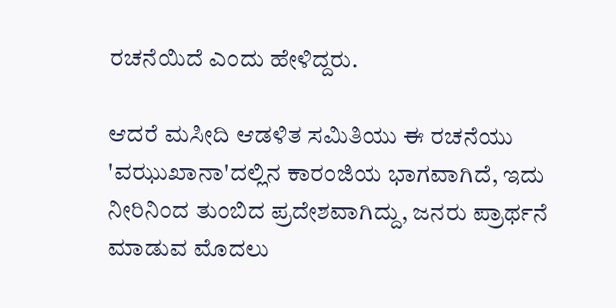ರಚನೆಯಿದೆ ಎಂದು ಹೇಳಿದ್ದರು.

ಆದರೆ ಮಸೀದಿ ಆಡಳಿತ ಸಮಿತಿಯು ಈ ರಚನೆಯು 'ವಝುಖಾನಾ'ದಲ್ಲಿನ ಕಾರಂಜಿಯ ಭಾಗವಾಗಿದೆ, ಇದು ನೀರಿನಿಂದ ತುಂಬಿದ ಪ್ರದೇಶವಾಗಿದ್ದು, ಜನರು ಪ್ರಾರ್ಥನೆ ಮಾಡುವ ಮೊದಲು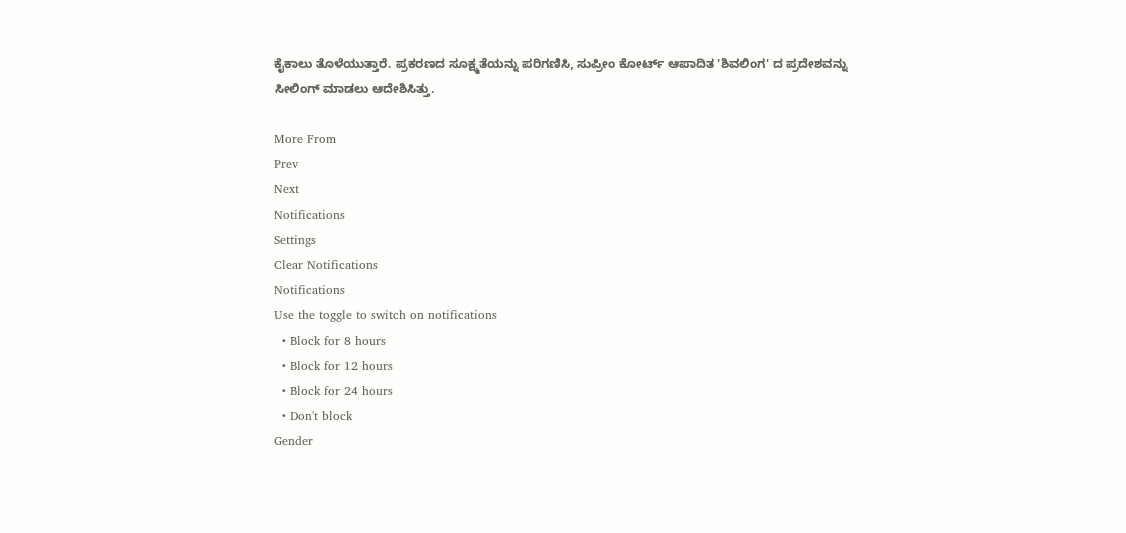ಕೈಕಾಲು ತೊಳೆಯುತ್ತಾರೆ. ಪ್ರಕರಣದ ಸೂಕ್ಷ್ಮತೆಯನ್ನು ಪರಿಗಣಿಸಿ, ಸುಪ್ರೀಂ ಕೋರ್ಟ್ ಆಪಾದಿತ 'ಶಿವಲಿಂಗ' ದ ಪ್ರದೇಶವನ್ನು ಸೀಲಿಂಗ್ ಮಾಡಲು ಆದೇಶಿಸಿತ್ತು.

More From
Prev
Next
Notifications
Settings
Clear Notifications
Notifications
Use the toggle to switch on notifications
  • Block for 8 hours
  • Block for 12 hours
  • Block for 24 hours
  • Don't block
Gender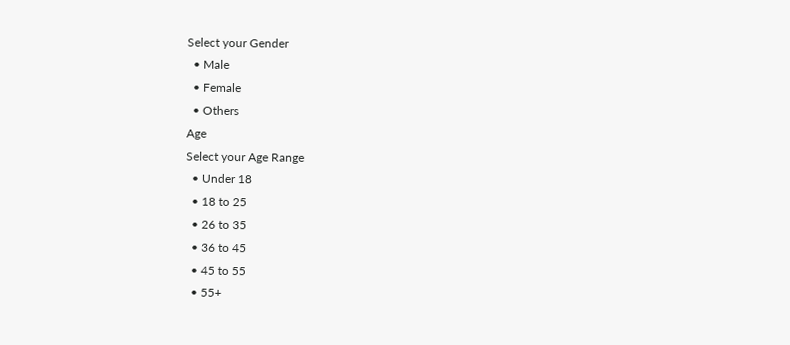Select your Gender
  • Male
  • Female
  • Others
Age
Select your Age Range
  • Under 18
  • 18 to 25
  • 26 to 35
  • 36 to 45
  • 45 to 55
  • 55+